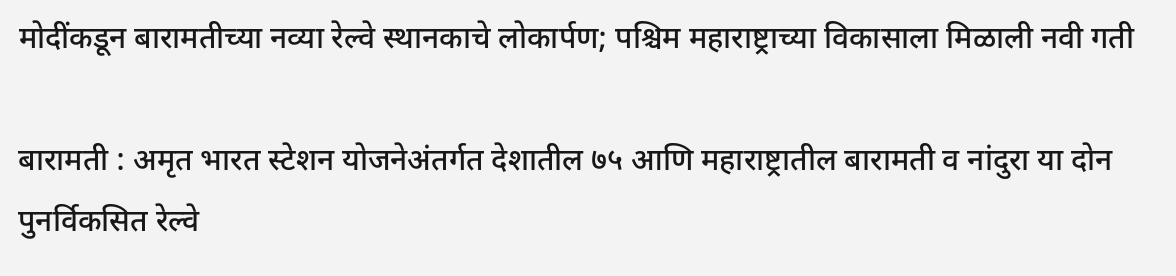मोदींकडून बारामतीच्या नव्या रेल्वे स्थानकाचे लोकार्पण; पश्चिम महाराष्ट्राच्या विकासाला मिळाली नवी गती

बारामती : अमृत भारत स्टेशन योजनेअंतर्गत देशातील ७५ आणि महाराष्ट्रातील बारामती व नांदुरा या दोन पुनर्विकसित रेल्वे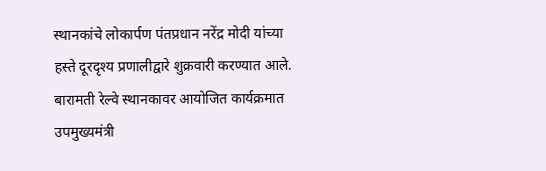स्थानकांचे लोकार्पण पंतप्रधान नरेंद्र मोदी यांच्या हस्ते दूरदृश्य प्रणालीद्वारे शुक्रवारी करण्यात आले. बारामती रेल्वे स्थानकावर आयोजित कार्यक्रमात उपमुख्यमंत्री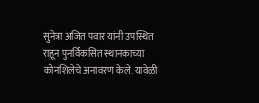सुनेत्रा अजित पवार यांनी उपस्थित राहून पुनर्विकसित स्थानकाच्या कोनशिलेचे अनावरण केले. यावेळी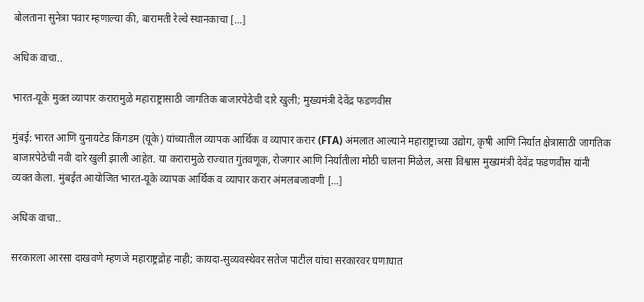बोलताना सुनेत्रा पवार म्हणाल्या की, बारामती रेल्वे स्थानकाचा […]

अधिक वाचा..

भारत-यूके मुक्त व्यापार करारामुळे महाराष्ट्रासाठी जागतिक बाजारपेठेची दारे खुली; मुख्यमंत्री देवेंद्र फडणवीस

मुंबई: भारत आणि युनायटेड किंगडम (यूके) यांच्यातील व्यापक आर्थिक व व्यापार करार (FTA) अंमलात आल्याने महाराष्ट्राच्या उद्योग, कृषी आणि निर्यात क्षेत्रासाठी जागतिक बाजारपेठेची नवी दारे खुली झाली आहेत. या करारामुळे राज्यात गुंतवणूक, रोजगार आणि निर्यातीला मोठी चालना मिळेल, असा विश्वास मुख्यमंत्री देवेंद्र फडणवीस यांनी व्यक्त केला. मुंबईत आयोजित भारत-यूके व्यापक आर्थिक व व्यापार करार अंमलबजावणी […]

अधिक वाचा..

सरकारला आरसा दाखवणे म्हणजे महाराष्ट्रद्रोह नाही; कायदा-सुव्यवस्थेवर सतेज पाटील यांचा सरकारवर घणाघात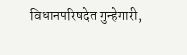विधानपरिषदेत गुन्हेगारी,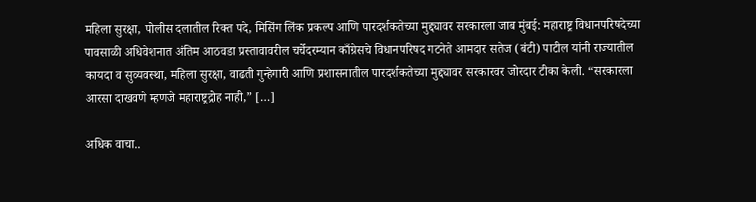महिला सुरक्षा, पोलीस दलातील रिक्त पदे, मिसिंग लिंक प्रकल्प आणि पारदर्शकतेच्या मुद्द्यावर सरकारला जाब मुंबई: महाराष्ट्र विधानपरिषदेच्या पावसाळी अधिवेशनात अंतिम आठवडा प्रस्तावावरील चर्चेदरम्यान काँग्रेसचे विधानपरिषद गटनेते आमदार सतेज (बंटी) पाटील यांनी राज्यातील कायदा व सुव्यवस्था, महिला सुरक्षा, वाढती गुन्हेगारी आणि प्रशासनातील पारदर्शकतेच्या मुद्द्यावर सरकारवर जोरदार टीका केली. “सरकारला आरसा दाखवणे म्हणजे महाराष्ट्रद्रोह नाही,” […]

अधिक वाचा..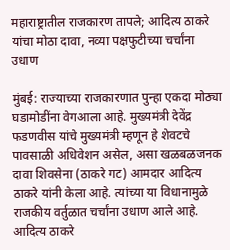महाराष्ट्रातील राजकारण तापले; आदित्य ठाकरे यांचा मोठा दावा, नव्या पक्षफुटीच्या चर्चांना उधाण

मुंबई: राज्याच्या राजकारणात पुन्हा एकदा मोठ्या घडामोडींना वेगआला आहे. मुख्यमंत्री देवेंद्र फडणवीस यांचे मुख्यमंत्री म्हणून हे शेवटचे पावसाळी अधिवेशन असेल, असा खळबळजनक दावा शिवसेना (ठाकरे गट) आमदार आदित्य ठाकरे यांनी केला आहे. त्यांच्या या विधानामुळे राजकीय वर्तुळात चर्चांना उधाण आले आहे. आदित्य ठाकरे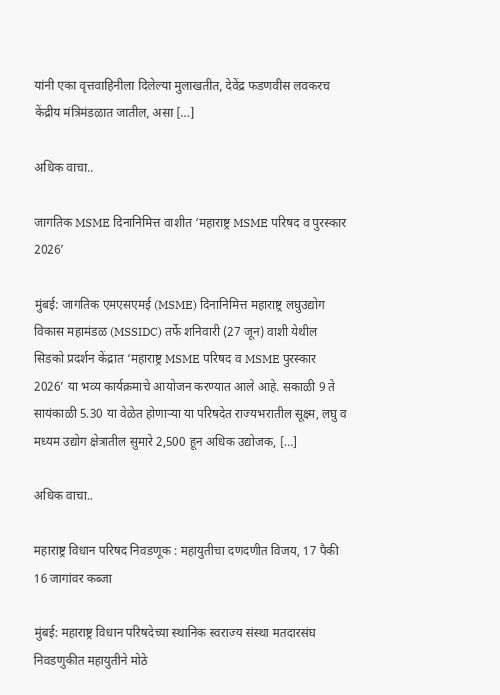यांनी एका वृत्तवाहिनीला दिलेल्या मुलाखतीत, देवेंद्र फडणवीस लवकरच केंद्रीय मंत्रिमंडळात जातील, असा […]

अधिक वाचा..

जागतिक MSME दिनानिमित्त वाशीत ‘महाराष्ट्र MSME परिषद व पुरस्कार 2026’

मुंबई: जागतिक एमएसएमई (MSME) दिनानिमित्त महाराष्ट्र लघुउद्योग विकास महामंडळ (MSSIDC) तर्फे शनिवारी (27 जून) वाशी येथील सिडको प्रदर्शन केंद्रात ‘महाराष्ट्र MSME परिषद व MSME पुरस्कार 2026’ या भव्य कार्यक्रमाचे आयोजन करण्यात आले आहे. सकाळी 9 ते सायंकाळी 5.30 या वेळेत होणाऱ्या या परिषदेत राज्यभरातील सूक्ष्म, लघु व मध्यम उद्योग क्षेत्रातील सुमारे 2,500 हून अधिक उद्योजक, […]

अधिक वाचा..

महाराष्ट्र विधान परिषद निवडणूक : महायुतीचा दणदणीत विजय, 17 पैकी 16 जागांवर कब्जा

मुंबई: महाराष्ट्र विधान परिषदेच्या स्थानिक स्वराज्य संस्था मतदारसंघ निवडणुकीत महायुतीने मोठे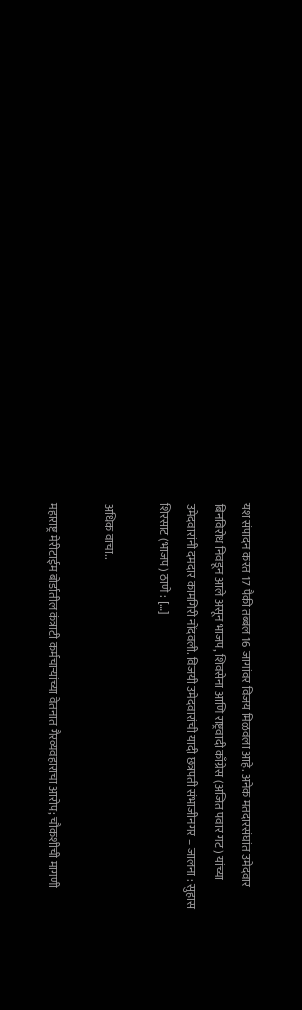यश संपादन करत 17 पैकी तब्बल 16 जागांवर विजय मिळवला आहे. अनेक मतदारसंघांत उमेदवार बिनविरोध निवडून आले असून भाजप, शिवसेना आणि राष्ट्रवादी काँग्रेस (अजित पवार गट) यांच्या उमेदवारांनी दमदार कामगिरी नोंदवली. विजयी उमेदवारांची यादी छत्रपती संभाजीनगर – जालना : सुहास शिरसाट (भाजप) ठाणे : […]

अधिक वाचा..

महाराष्ट्र मेरीटाईम बोर्डातील कंत्राटी कर्मचाऱ्यांच्या वेतनात गैरव्यवहाराचा आरोप; चौकशीची मागणी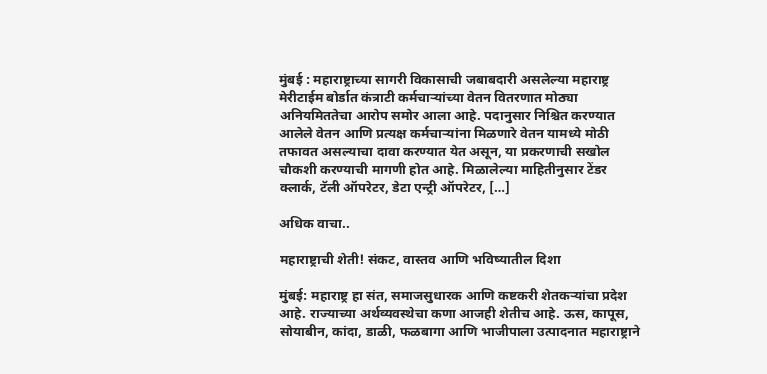मुंबई : महाराष्ट्राच्या सागरी विकासाची जबाबदारी असलेल्या महाराष्ट्र मेरीटाईम बोर्डात कंत्राटी कर्मचाऱ्यांच्या वेतन वितरणात मोठ्या अनियमिततेचा आरोप समोर आला आहे. पदानुसार निश्चित करण्यात आलेले वेतन आणि प्रत्यक्ष कर्मचाऱ्यांना मिळणारे वेतन यामध्ये मोठी तफावत असल्याचा दावा करण्यात येत असून, या प्रकरणाची सखोल चौकशी करण्याची मागणी होत आहे. मिळालेल्या माहितीनुसार टेंडर क्लार्क, टॅली ऑपरेटर, डेटा एन्ट्री ऑपरेटर, […]

अधिक वाचा..

महाराष्ट्राची शेती! संकट, वास्तव आणि भविष्यातील दिशा

मुंबई: महाराष्ट्र हा संत, समाजसुधारक आणि कष्टकरी शेतकऱ्यांचा प्रदेश आहे. राज्याच्या अर्थव्यवस्थेचा कणा आजही शेतीच आहे. ऊस, कापूस, सोयाबीन, कांदा, डाळी, फळबागा आणि भाजीपाला उत्पादनात महाराष्ट्राने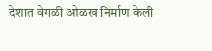देशात वेगळी ओळख निर्माण केली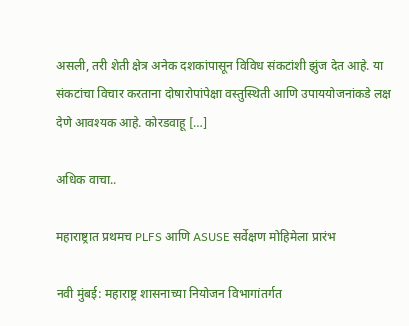असली, तरी शेती क्षेत्र अनेक दशकांपासून विविध संकटांशी झुंज देत आहे. या संकटांचा विचार करताना दोषारोपांपेक्षा वस्तुस्थिती आणि उपाययोजनांकडे लक्ष देणे आवश्यक आहे. कोरडवाहू […]

अधिक वाचा..

महाराष्ट्रात प्रथमच PLFS आणि ASUSE सर्वेक्षण मोहिमेला प्रारंभ

नवी मुंबई: महाराष्ट्र शासनाच्या नियोजन विभागांतर्गत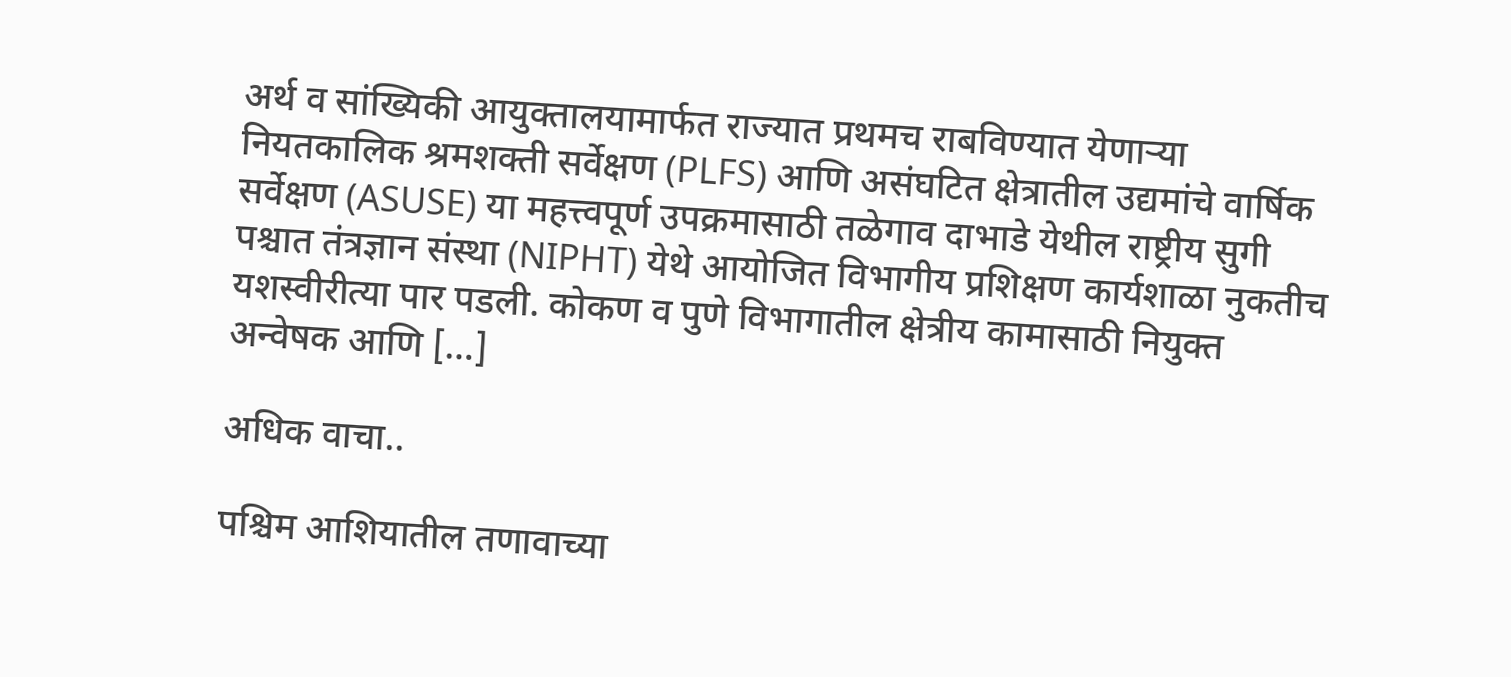अर्थ व सांख्यिकी आयुक्तालयामार्फत राज्यात प्रथमच राबविण्यात येणाऱ्या नियतकालिक श्रमशक्ती सर्वेक्षण (PLFS) आणि असंघटित क्षेत्रातील उद्यमांचे वार्षिक सर्वेक्षण (ASUSE) या महत्त्वपूर्ण उपक्रमासाठी तळेगाव दाभाडे येथील राष्ट्रीय सुगी पश्चात तंत्रज्ञान संस्था (NIPHT) येथे आयोजित विभागीय प्रशिक्षण कार्यशाळा नुकतीच यशस्वीरीत्या पार पडली. कोकण व पुणे विभागातील क्षेत्रीय कामासाठी नियुक्त अन्वेषक आणि […]

अधिक वाचा..

पश्चिम आशियातील तणावाच्या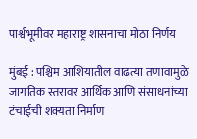पार्श्वभूमीवर महाराष्ट्र शासनाचा मोठा निर्णय

मुंबई : पश्चिम आशियातील वाढत्या तणावामुळे जागतिक स्तरावर आर्थिक आणि संसाधनांच्या टंचाईची शक्यता निर्माण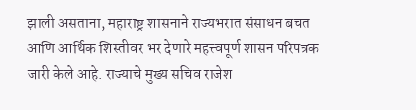झाली असताना, महाराष्ट्र शासनाने राज्यभरात संसाधन बचत आणि आर्थिक शिस्तीवर भर देणारे महत्त्वपूर्ण शासन परिपत्रक जारी केले आहे. राज्याचे मुख्य सचिव राजेश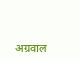अग्रवाल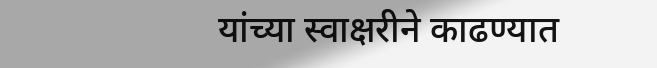यांच्या स्वाक्षरीने काढण्यात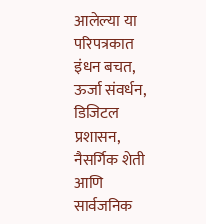आलेल्या या परिपत्रकात इंधन बचत, ऊर्जा संवर्धन, डिजिटल प्रशासन, नैसर्गिक शेती आणि सार्वजनिक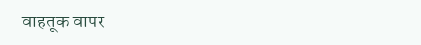वाहतूक वापर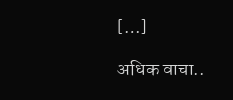[…]

अधिक वाचा..